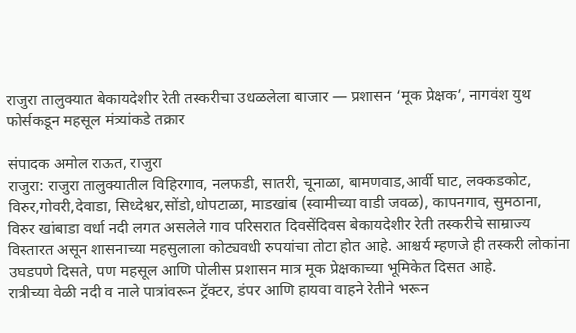राजुरा तालुक्यात बेकायदेशीर रेती तस्करीचा उधळलेला बाजार — प्रशासन ‘मूक प्रेक्षक’, नागवंश युथ फोर्सकडून महसूल मंत्र्यांकडे तक्रार

संपादक अमोल राऊत, राजुरा
राजुरा: राजुरा तालुक्यातील विहिरगाव, नलफडी, सातरी, चूनाळा, बामणवाड,आर्वी घाट, लक्कडकोट, विरुर,गोवरी,देवाडा, सिध्देश्वर,सोंडो,धोपटाळा, माडखांब (स्वामीच्या वाडी जवळ), कापनगाव, सुमठाना, विरुर खांबाडा वर्धा नदी लगत असलेले गाव परिसरात दिवसेंदिवस बेकायदेशीर रेती तस्करीचे साम्राज्य विस्तारत असून शासनाच्या महसुलाला कोट्यवधी रुपयांचा तोटा होत आहे. आश्चर्य म्हणजे ही तस्करी लोकांना उघडपणे दिसते, पण महसूल आणि पोलीस प्रशासन मात्र मूक प्रेक्षकाच्या भूमिकेत दिसत आहे.
रात्रीच्या वेळी नदी व नाले पात्रांवरून ट्रॅक्टर, डंपर आणि हायवा वाहने रेतीने भरून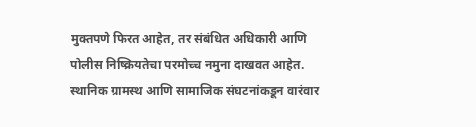मुक्तपणे फिरत आहेत, तर संबंधित अधिकारी आणि पोलीस निष्क्रियतेचा परमोच्च नमुना दाखवत आहेत. स्थानिक ग्रामस्थ आणि सामाजिक संघटनांकडून वारंवार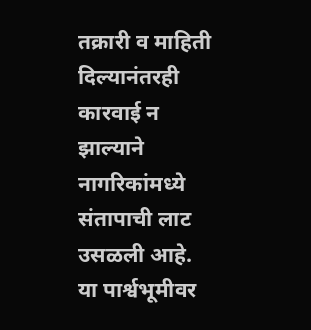तक्रारी व माहिती दिल्यानंतरही कारवाई न झाल्याने नागरिकांमध्ये संतापाची लाट उसळली आहे.
या पार्श्वभूमीवर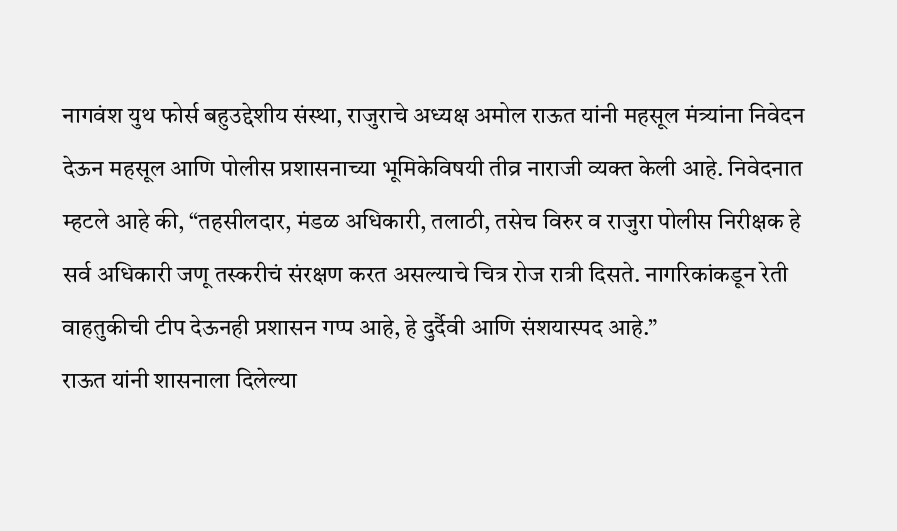नागवंश युथ फोर्स बहुउद्देशीय संस्था, राजुराचे अध्यक्ष अमोल राऊत यांनी महसूल मंत्र्यांना निवेदन देऊन महसूल आणि पोलीस प्रशासनाच्या भूमिकेविषयी तीव्र नाराजी व्यक्त केली आहे. निवेदनात म्हटले आहे की, “तहसीलदार, मंडळ अधिकारी, तलाठी, तसेच विरुर व राजुरा पोलीस निरीक्षक हे सर्व अधिकारी जणू तस्करीचं संरक्षण करत असल्याचे चित्र रोज रात्री दिसते. नागरिकांकडून रेती वाहतुकीची टीप देऊनही प्रशासन गप्प आहे, हे दुर्दैवी आणि संशयास्पद आहे.”
राऊत यांनी शासनाला दिलेल्या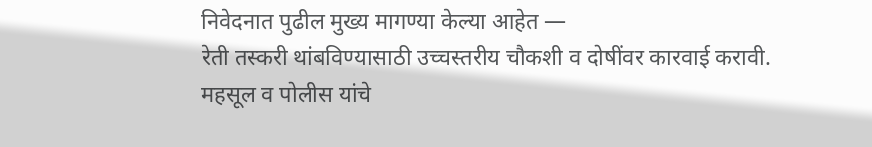निवेदनात पुढील मुख्य मागण्या केल्या आहेत —
रेती तस्करी थांबविण्यासाठी उच्चस्तरीय चौकशी व दोषींवर कारवाई करावी.
महसूल व पोलीस यांचे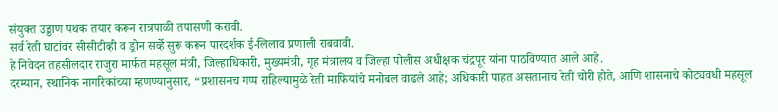संयुक्त उड्डाण पथक तयार करून रात्रपाळी तपासणी करावी.
सर्व रेती घाटांवर सीसीटीव्ही व ड्रोन सर्व्हे सुरू करून पारदर्शक ई-लिलाव प्रणाली राबवावी.
हे निवेदन तहसीलदार राजुरा मार्फत महसूल मंत्री, जिल्हाधिकारी, मुख्यमंत्री, गृह मंत्रालय व जिल्हा पोलीस अधीक्षक चंद्रपूर यांना पाठविण्यात आले आहे.
दरम्यान, स्थानिक नागरिकांच्या म्हणण्यानुसार, “प्रशासनच गप्प राहिल्यामुळे रेती माफियांचे मनोबल वाढले आहे; अधिकारी पाहत असतानाच रेती चोरी होते, आणि शासनाचे कोट्यवधी महसूल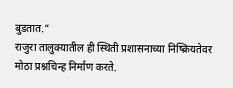बुडतात.”
राजुरा तालुक्यातील ही स्थिती प्रशासनाच्या निष्क्रियतेवर मोठा प्रश्नचिन्ह निर्माण करते.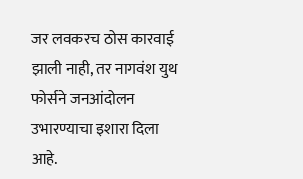जर लवकरच ठोस कारवाई झाली नाही, तर नागवंश युथ फोर्सने जनआंदोलन उभारण्याचा इशारा दिला आहे.